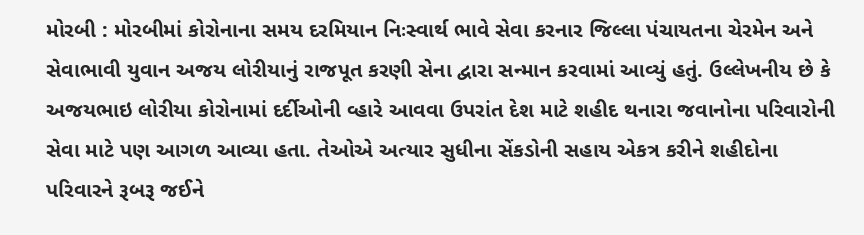મોરબી : મોરબીમાં કોરોનાના સમય દરમિયાન નિઃસ્વાર્થ ભાવે સેવા કરનાર જિલ્લા પંચાયતના ચેરમેન અને સેવાભાવી યુવાન અજય લોરીયાનું રાજપૂત કરણી સેના દ્વારા સન્માન કરવામાં આવ્યું હતું. ઉલ્લેખનીય છે કે અજયભાઇ લોરીયા કોરોનામાં દર્દીઓની વ્હારે આવવા ઉપરાંત દેશ માટે શહીદ થનારા જવાનોના પરિવારોની સેવા માટે પણ આગળ આવ્યા હતા. તેઓએ અત્યાર સુધીના સેંકડોની સહાય એકત્ર કરીને શહીદોના પરિવારને રૂબરૂ જઈને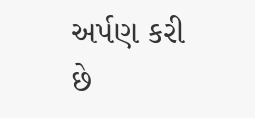અર્પણ કરી છે